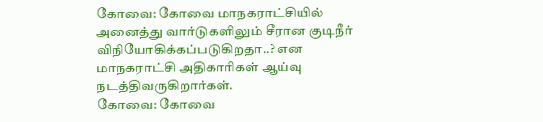கோவை: கோவை மாநகராட்சியில் அனைத்து வார்டுகளிலும் சீரான குடிநீர் விநியோகிக்கப்படுகிறதா..? என மாநகராட்சி அதிகாரிகள் ஆய்வு நடத்திவருகிறார்கள்.
கோவை: கோவை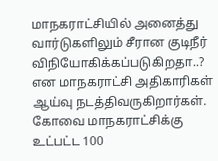மாநகராட்சியில் அனைத்து வார்டுகளிலும் சீரான குடிநீர் விநியோகிக்கப்படுகிறதா..? என மாநகராட்சி அதிகாரிகள் ஆய்வு நடத்திவருகிறார்கள்.
கோவை மாநகராட்சிக்கு உட்பட்ட 100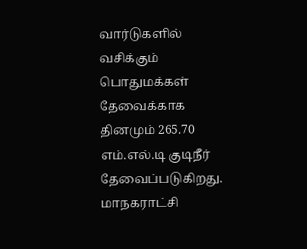வார்டுகளில் வசிக்கும் பொதுமக்கள் தேவைக்காக தினமும் 265.70 எம்.எல்.டி குடிநீர் தேவைப்படுகிறது. மாநகராட்சி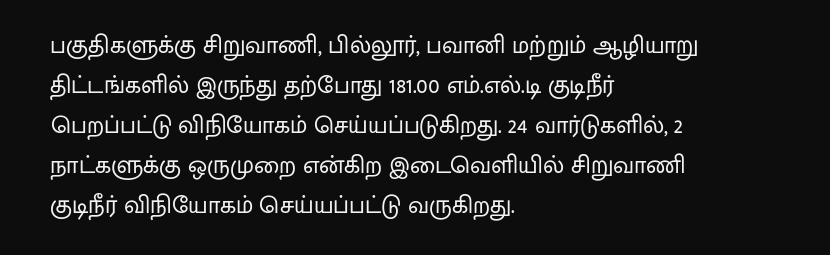பகுதிகளுக்கு சிறுவாணி, பில்லூர், பவானி மற்றும் ஆழியாறு திட்டங்களில் இருந்து தற்போது 181.00 எம்.எல்.டி குடிநீர் பெறப்பட்டு விநியோகம் செய்யப்படுகிறது. 24 வார்டுகளில், 2 நாட்களுக்கு ஒருமுறை என்கிற இடைவெளியில் சிறுவாணி குடிநீர் விநியோகம் செய்யப்பட்டு வருகிறது.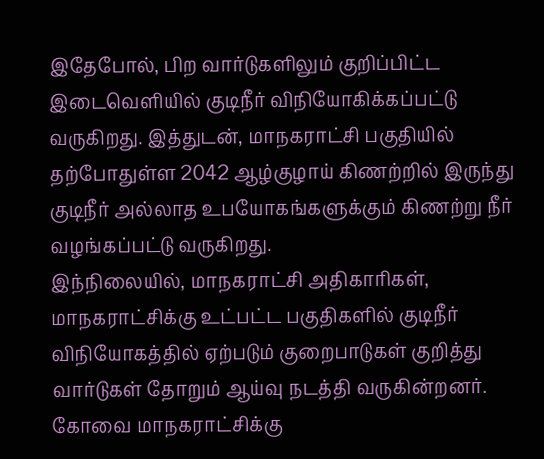இதேபோல், பிற வார்டுகளிலும் குறிப்பிட்ட இடைவெளியில் குடிநீர் விநியோகிக்கப்பட்டு வருகிறது. இத்துடன், மாநகராட்சி பகுதியில் தற்போதுள்ள 2042 ஆழ்குழாய் கிணற்றில் இருந்து குடிநீர் அல்லாத உபயோகங்களுக்கும் கிணற்று நீர் வழங்கப்பட்டு வருகிறது.
இந்நிலையில், மாநகராட்சி அதிகாரிகள், மாநகராட்சிக்கு உட்பட்ட பகுதிகளில் குடிநீர் விநியோகத்தில் ஏற்படும் குறைபாடுகள் குறித்து வார்டுகள் தோறும் ஆய்வு நடத்தி வருகின்றனர்.
கோவை மாநகராட்சிக்கு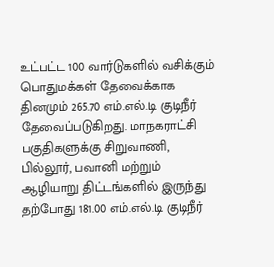உட்பட்ட 100 வார்டுகளில் வசிக்கும் பொதுமக்கள் தேவைக்காக தினமும் 265.70 எம்.எல்.டி குடிநீர் தேவைப்படுகிறது. மாநகராட்சி பகுதிகளுக்கு சிறுவாணி, பில்லூர், பவானி மற்றும் ஆழியாறு திட்டங்களில் இருந்து தற்போது 181.00 எம்.எல்.டி குடிநீர்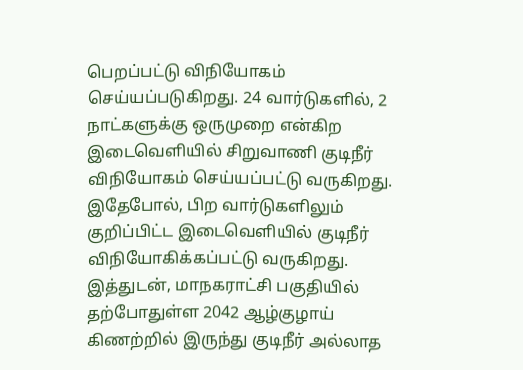பெறப்பட்டு விநியோகம் செய்யப்படுகிறது. 24 வார்டுகளில், 2 நாட்களுக்கு ஒருமுறை என்கிற இடைவெளியில் சிறுவாணி குடிநீர் விநியோகம் செய்யப்பட்டு வருகிறது.
இதேபோல், பிற வார்டுகளிலும் குறிப்பிட்ட இடைவெளியில் குடிநீர் விநியோகிக்கப்பட்டு வருகிறது. இத்துடன், மாநகராட்சி பகுதியில் தற்போதுள்ள 2042 ஆழ்குழாய் கிணற்றில் இருந்து குடிநீர் அல்லாத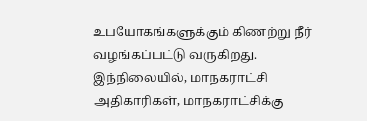உபயோகங்களுக்கும் கிணற்று நீர் வழங்கப்பட்டு வருகிறது.
இந்நிலையில், மாநகராட்சி அதிகாரிகள், மாநகராட்சிக்கு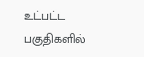உட்பட்ட பகுதிகளில்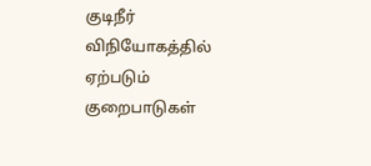குடிநீர் விநியோகத்தில் ஏற்படும் குறைபாடுகள்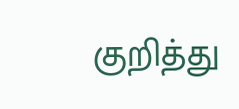குறித்து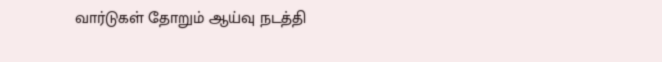வார்டுகள் தோறும் ஆய்வு நடத்தி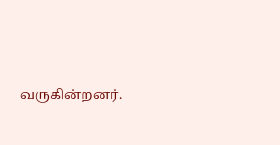வருகின்றனர்.